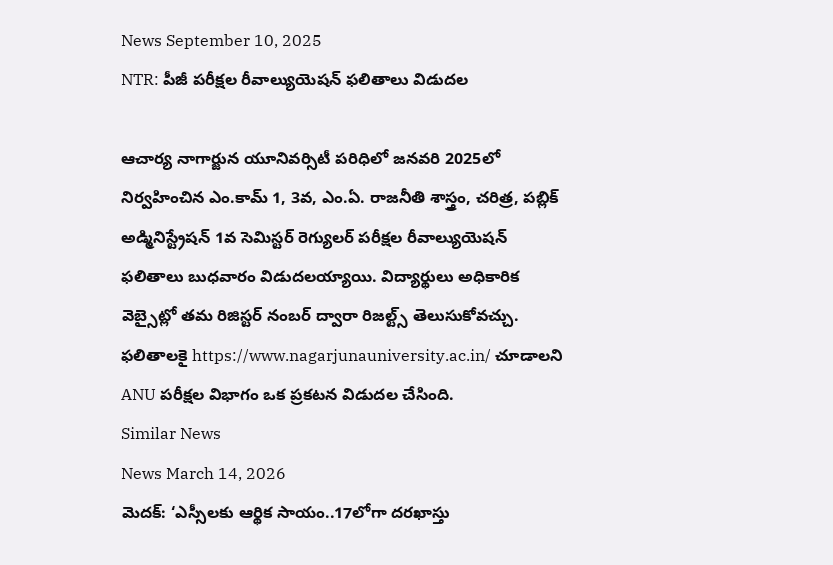News September 10, 2025
NTR: పీజీ పరీక్షల రీవాల్యుయెషన్ ఫలితాలు విడుదల

ఆచార్య నాగార్జున యూనివర్సిటీ పరిధిలో జనవరి 2025లో నిర్వహించిన ఎం.కామ్ 1, 3వ, ఎం.ఏ. రాజనీతి శాస్త్రం, చరిత్ర, పబ్లిక్ అడ్మినిస్ట్రేషన్ 1వ సెమిస్టర్ రెగ్యులర్ పరీక్షల రీవాల్యుయెషన్ ఫలితాలు బుధవారం విడుదలయ్యాయి. విద్యార్థులు అధికారిక వెబ్సైట్లో తమ రిజిస్టర్ నంబర్ ద్వారా రిజల్ట్స్ తెలుసుకోవచ్చు. ఫలితాలకై https://www.nagarjunauniversity.ac.in/ చూడాలని ANU పరీక్షల విభాగం ఒక ప్రకటన విడుదల చేసింది.
Similar News
News March 14, 2026
మెదక్: ‘ఎస్సీలకు ఆర్థిక సాయం..17లోగా దరఖాస్తు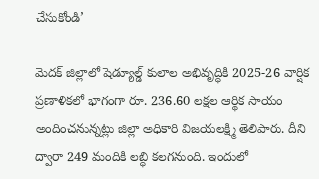చేసుకోండి’

మెదక్ జిల్లాలో షెడ్యూల్డ్ కులాల అభివృద్ధికి 2025-26 వార్షిక ప్రణాళికలో భాగంగా రూ. 236.60 లక్షల ఆర్థిక సాయం అందించనున్నట్లు జిల్లా అధికారి విజయలక్ష్మి తెలిపారు. దీని ద్వారా 249 మందికి లబ్ధి కలగనుంది. ఇందులో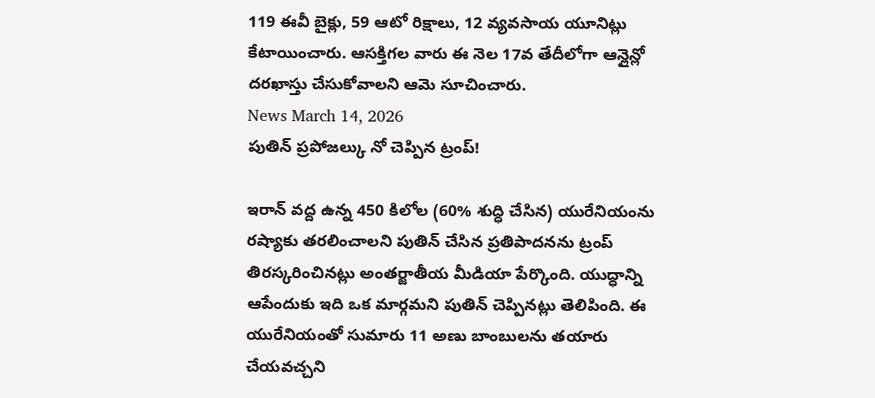119 ఈవీ బైక్లు, 59 ఆటో రిక్షాలు, 12 వ్యవసాయ యూనిట్లు కేటాయించారు. ఆసక్తిగల వారు ఈ నెల 17వ తేదీలోగా ఆన్లైన్లో దరఖాస్తు చేసుకోవాలని ఆమె సూచించారు.
News March 14, 2026
పుతిన్ ప్రపోజల్కు నో చెప్పిన ట్రంప్!

ఇరాన్ వద్ద ఉన్న 450 కిలోల (60% శుద్ధి చేసిన) యురేనియంను రష్యాకు తరలించాలని పుతిన్ చేసిన ప్రతిపాదనను ట్రంప్ తిరస్కరించినట్లు అంతర్జాతీయ మీడియా పేర్కొంది. యుద్ధాన్ని ఆపేందుకు ఇది ఒక మార్గమని పుతిన్ చెప్పినట్లు తెలిపింది. ఈ యురేనియంతో సుమారు 11 అణు బాంబులను తయారు చేయవచ్చని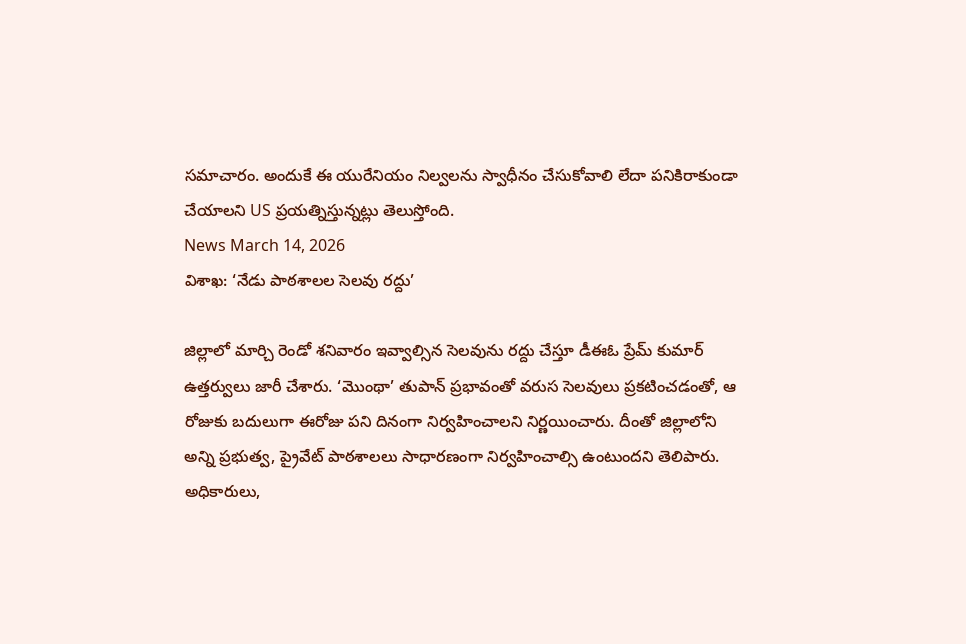సమాచారం. అందుకే ఈ యురేనియం నిల్వలను స్వాధీనం చేసుకోవాలి లేదా పనికిరాకుండా చేయాలని US ప్రయత్నిస్తున్నట్లు తెలుస్తోంది.
News March 14, 2026
విశాఖ: ‘నేడు పాఠశాలల సెలవు రద్దు’

జిల్లాలో మార్చి రెండో శనివారం ఇవ్వాల్సిన సెలవును రద్దు చేస్తూ డీఈఓ ప్రేమ్ కుమార్ ఉత్తర్వులు జారీ చేశారు. ‘మొంథా’ తుపాన్ ప్రభావంతో వరుస సెలవులు ప్రకటించడంతో, ఆ రోజుకు బదులుగా ఈరోజు పని దినంగా నిర్వహించాలని నిర్ణయించారు. దీంతో జిల్లాలోని అన్ని ప్రభుత్వ, ప్రైవేట్ పాఠశాలలు సాధారణంగా నిర్వహించాల్సి ఉంటుందని తెలిపారు. అధికారులు,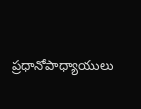ప్రధానోపాధ్యాయులు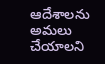ఆదేశాలను అమలు చేయాలని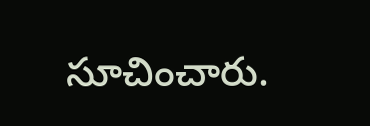సూచించారు.